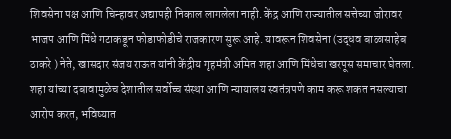शिवसेना पक्ष आणि चिन्हावर अद्यापही निकाल लागलेला नाही. केंद्र आणि राज्यातील सत्तेच्या जोरावर भाजप आणि मिंधे गटाकडून फोडाफोडीचे राजकारण सुरू आहे. यावरून शिवसेना (उद्धव बाळासाहेब ठाकरे ) नेते, खासदार संजय राऊत यांनी केंद्रीय गृहमंत्री अमित शहा आणि मिंधेचा खरपूस समाचार घेतला. शहा यांच्या दबावामुळेच देशातील सर्वोच्च संस्था आणि न्यायालय स्वतंत्रपणे काम करू शकत नसल्याचा आरोप करत, भविष्यात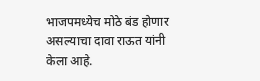भाजपमध्येच मोठे बंड होणार असल्याचा दावा राऊत यांनी केला आहे.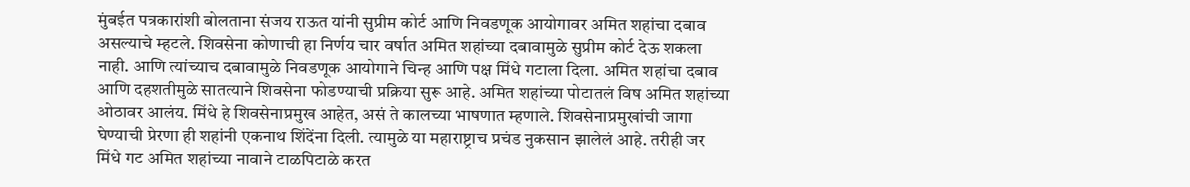मुंबईत पत्रकारांशी बोलताना संजय राऊत यांनी सुप्रीम कोर्ट आणि निवडणूक आयोगावर अमित शहांचा दबाव असल्याचे म्हटले. शिवसेना कोणाची हा निर्णय चार वर्षात अमित शहांच्या दबावामुळे सुप्रीम कोर्ट देऊ शकला नाही. आणि त्यांच्याच दबावामुळे निवडणूक आयोगाने चिन्ह आणि पक्ष मिंधे गटाला दिला. अमित शहांचा दबाव आणि दहशतीमुळे सातत्याने शिवसेना फोडण्याची प्रक्रिया सुरू आहे. अमित शहांच्या पोटातलं विष अमित शहांच्या ओठावर आलंय. मिंधे हे शिवसेनाप्रमुख आहेत, असं ते कालच्या भाषणात म्हणाले. शिवसेनाप्रमुखांची जागा घेण्याची प्रेरणा ही शहांनी एकनाथ शिंदेंना दिली. त्यामुळे या महाराष्ट्राच प्रचंड नुकसान झालेलं आहे. तरीही जर मिंधे गट अमित शहांच्या नावाने टाळपिटाळे करत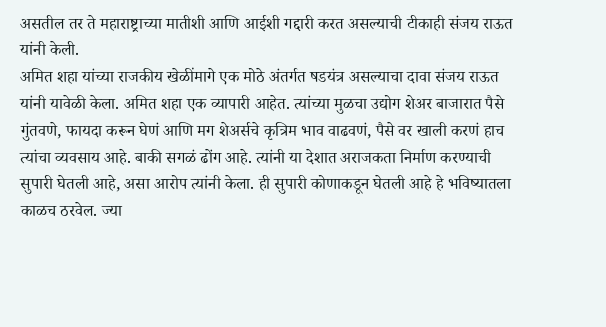असतील तर ते महाराष्ट्राच्या मातीशी आणि आईशी गद्दारी करत असल्याची टीकाही संजय राऊत यांनी केली.
अमित शहा यांच्या राजकीय खेळींमागे एक मोठे अंतर्गत षडयंत्र असल्याचा दावा संजय राऊत यांनी यावेळी केला. अमित शहा एक व्यापारी आहेत. त्यांच्या मुळचा उद्योग शेअर बाजारात पैसे गुंतवणे, फायदा करून घेणं आणि मग शेअर्सचे कृत्रिम भाव वाढवणं, पैसे वर खाली करणं हाच त्यांचा व्यवसाय आहे. बाकी सगळं ढोंग आहे. त्यांनी या देशात अराजकता निर्माण करण्याची सुपारी घेतली आहे, असा आरोप त्यांनी केला. ही सुपारी कोणाकडून घेतली आहे हे भविष्यातला काळच ठरवेल. ज्या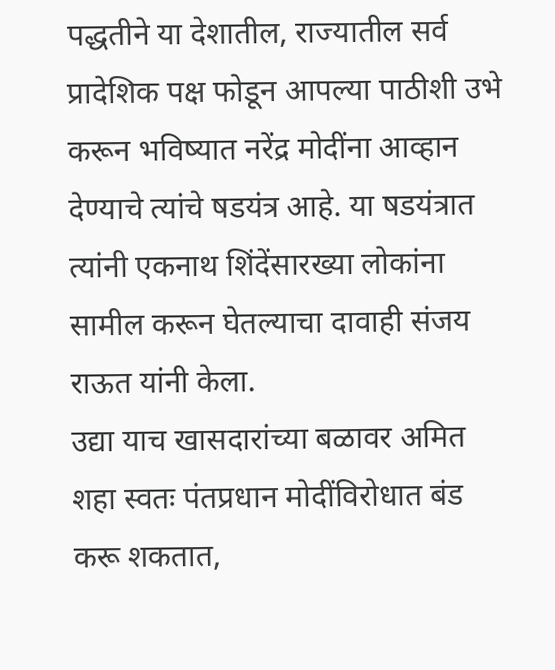पद्धतीने या देशातील, राज्यातील सर्व प्रादेशिक पक्ष फोडून आपल्या पाठीशी उभे करून भविष्यात नरेंद्र मोदींना आव्हान देण्याचे त्यांचे षडयंत्र आहे. या षडयंत्रात त्यांनी एकनाथ शिंदेंसारख्या लोकांना सामील करून घेतल्याचा दावाही संजय राऊत यांनी केला.
उद्या याच खासदारांच्या बळावर अमित शहा स्वतः पंतप्रधान मोदींविरोधात बंड करू शकतात,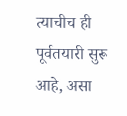त्याचीच ही पूर्वतयारी सुरू आहे, असा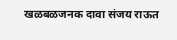खळबळजनक दावा संजय राऊत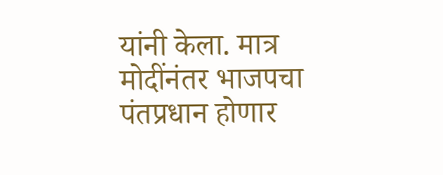यांनी केला. मात्र मोदींनंतर भाजपचा पंतप्रधान होणार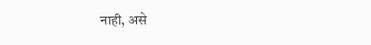नाही, असे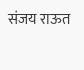संजय राऊत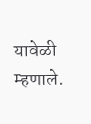यावेळी म्हणाले.